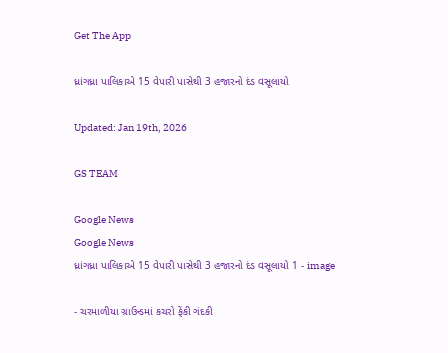Get The App

ધ્રાંગધ્રા પાલિકાએ 15 વેપારી પાસેથી 3 હજારનો દંડ વસૂલાયો

Updated: Jan 19th, 2026

GS TEAM

Google News
Google News
ધ્રાંગધ્રા પાલિકાએ 15 વેપારી પાસેથી 3 હજારનો દંડ વસૂલાયો 1 - image

- ચરમાળીયા ગ્રાઉન્ડમાં કચરો ફેંકી ગંદકી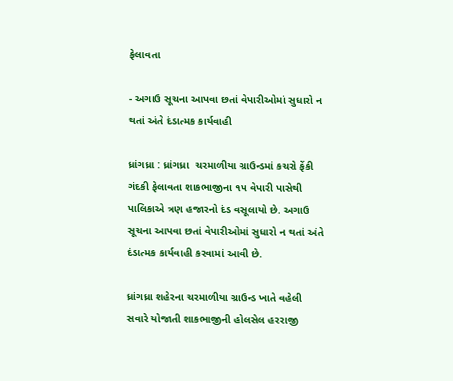ફેલાવતા

- અગાઉ સૂચના આપવા છતાં વેપારીઓમાં સુધારો ન થતાં અંતે દંડાત્મક કાર્યવાહી

ધ્રાંગધ્રા : ધ્રાંગધ્રા  ચરમાળીયા ગ્રાઉન્ડમાં કચરો ફેંકી ગંદકી ફેલાવતા શાકભાજીના ૧૫ વેપારી પાસેથી પાલિકાએ ત્રણ હજારનો દંડ વસૂલાયો છે. અગાઉ સૂચના આપવા છતાં વેપારીઓમાં સુધારો ન થતાં અંતે દંડાત્મક કાર્યવાહી કરવામાં આવી છે.

ધ્રાંગધ્રા શહેરના ચરમાળીયા ગ્રાઉન્ડ ખાતે વહેલી સવારે યોજાતી શાકભાજીની હોલસેલ હરરાજી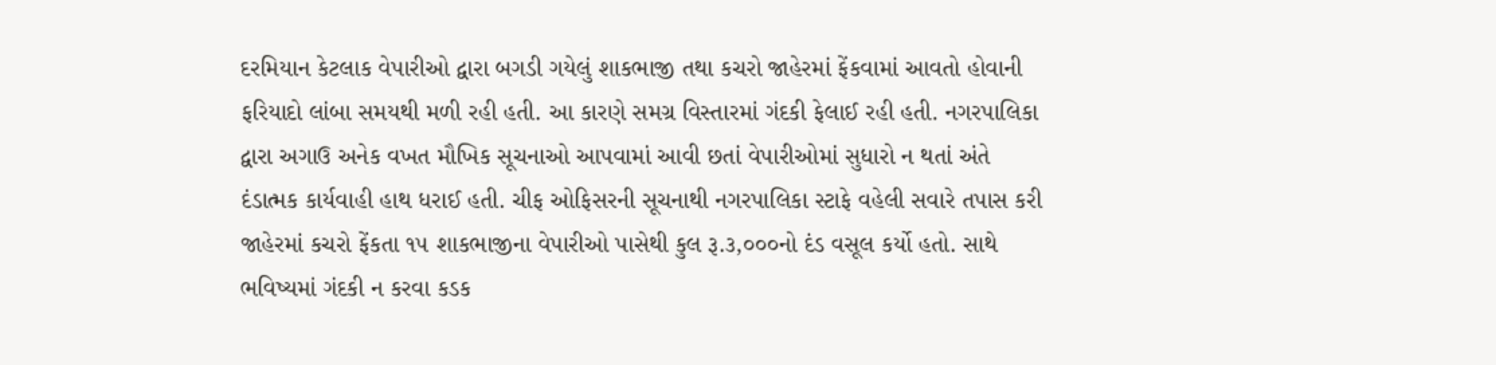દરમિયાન કેટલાક વેપારીઓ દ્વારા બગડી ગયેલું શાકભાજી તથા કચરો જાહેરમાં ફેંકવામાં આવતો હોવાની ફરિયાદો લાંબા સમયથી મળી રહી હતી. આ કારણે સમગ્ર વિસ્તારમાં ગંદકી ફેલાઈ રહી હતી. નગરપાલિકા દ્વારા અગાઉ અનેક વખત મૌખિક સૂચનાઓ આપવામાં આવી છતાં વેપારીઓમાં સુધારો ન થતાં અંતે દંડાત્મક કાર્યવાહી હાથ ધરાઈ હતી. ચીફ ઓફિસરની સૂચનાથી નગરપાલિકા સ્ટાફે વહેલી સવારે તપાસ કરી જાહેરમાં કચરો ફેંકતા ૧૫ શાકભાજીના વેપારીઓ પાસેથી કુલ રૂ.૩,૦૦૦નો દંડ વસૂલ કર્યો હતો. સાથે ભવિષ્યમાં ગંદકી ન કરવા કડક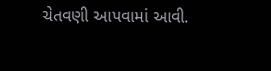ચેતવણી આપવામાં આવી.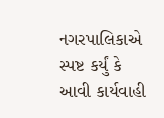નગરપાલિકાએ સ્પષ્ટ કર્યું કે આવી કાર્યવાહી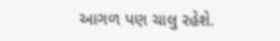આગળ પણ ચાલુ રહેશે.